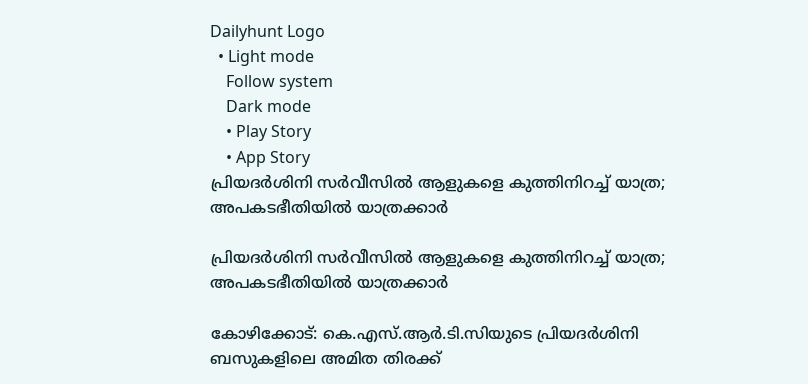Dailyhunt Logo
  • Light mode
    Follow system
    Dark mode
    • Play Story
    • App Story
പ്രിയദര്‍ശിനി സര്‍വീസില്‍ ആളുകളെ കുത്തിനിറച്ച്‌ യാത്ര; അപകടഭീതിയില്‍ യാത്രക്കാര്‍

പ്രിയദര്‍ശിനി സര്‍വീസില്‍ ആളുകളെ കുത്തിനിറച്ച്‌ യാത്ര; അപകടഭീതിയില്‍ യാത്രക്കാര്‍

കോഴിക്കോട്: കെ.എസ്.ആർ.ടി.സിയുടെ പ്രിയദർശിനി ബസുകളിലെ അമിത തിരക്ക്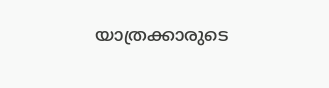യാത്രക്കാരുടെ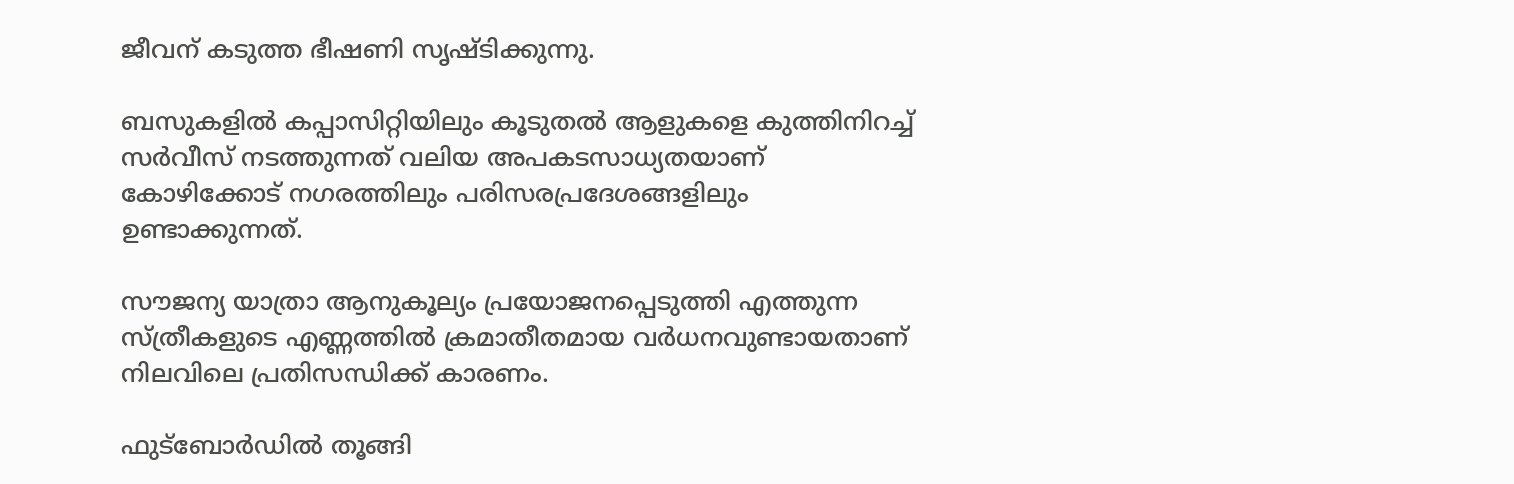ജീവന് കടുത്ത ഭീഷണി സൃഷ്ടിക്കുന്നു.

ബസുകളില്‍ കപ്പാസിറ്റിയിലും കൂടുതല്‍ ആളുകളെ കുത്തിനിറച്ച്‌ സർവീസ് നടത്തുന്നത് വലിയ അപകടസാധ്യതയാണ് കോഴിക്കോട് നഗരത്തിലും പരിസരപ്രദേശങ്ങളിലും ഉണ്ടാക്കുന്നത്.

സൗജന്യ യാത്രാ ആനുകൂല്യം പ്രയോജനപ്പെടുത്തി എത്തുന്ന സ്ത്രീകളുടെ എണ്ണത്തില്‍ ക്രമാതീതമായ വർധനവുണ്ടായതാണ് നിലവിലെ പ്രതിസന്ധിക്ക് കാരണം.

ഫുട്ബോർഡില്‍ തൂങ്ങി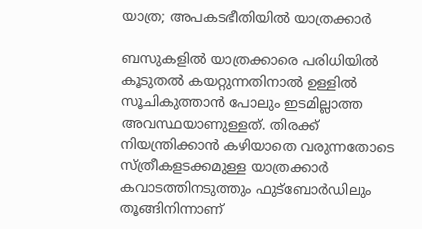യാത്ര; അപകടഭീതിയില്‍ യാത്രക്കാർ

ബസുകളില്‍ യാത്രക്കാരെ പരിധിയില്‍ കൂടുതല്‍ കയറ്റുന്നതിനാല്‍ ഉള്ളില്‍ സൂചികുത്താൻ പോലും ഇടമില്ലാത്ത അവസ്ഥയാണുള്ളത്. തിരക്ക് നിയന്ത്രിക്കാൻ കഴിയാതെ വരുന്നതോടെ സ്ത്രീകളടക്കമുള്ള യാത്രക്കാർ കവാടത്തിനടുത്തും ഫുട്ബോർഡിലും തൂങ്ങിനിന്നാണ്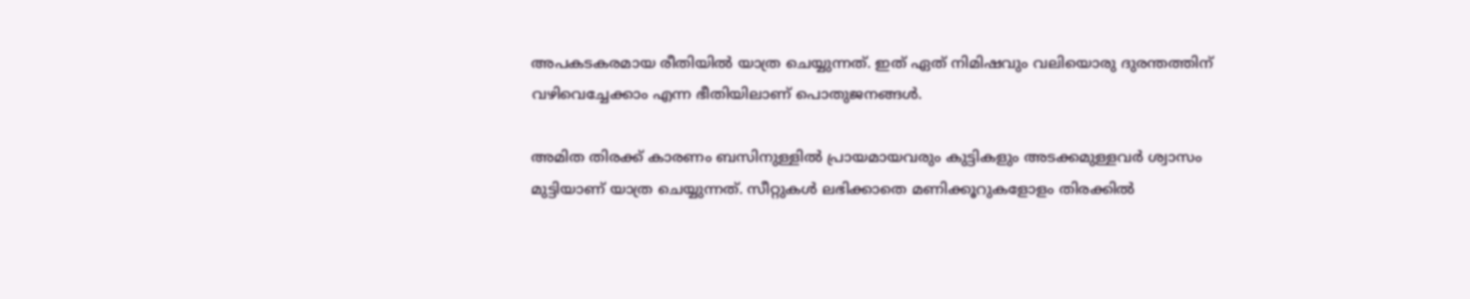അപകടകരമായ രീതിയില്‍ യാത്ര ചെയ്യുന്നത്. ഇത് ഏത് നിമിഷവും വലിയൊരു ദുരന്തത്തിന് വഴിവെച്ചേക്കാം എന്ന ഭീതിയിലാണ് പൊതുജനങ്ങള്‍.

അമിത തിരക്ക് കാരണം ബസിനുള്ളില്‍ പ്രായമായവരും കുട്ടികളും അടക്കമുള്ളവർ ശ്വാസം മുട്ടിയാണ് യാത്ര ചെയ്യുന്നത്. സീറ്റുകള്‍ ലഭിക്കാതെ മണിക്കൂറുകളോളം തിരക്കില്‍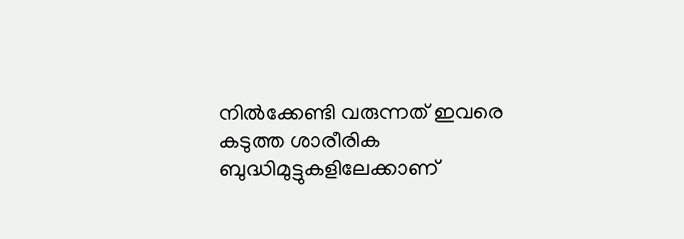നില്‍ക്കേണ്ടി വരുന്നത് ഇവരെ കടുത്ത ശാരീരിക ബുദ്ധിമുട്ടുകളിലേക്കാണ്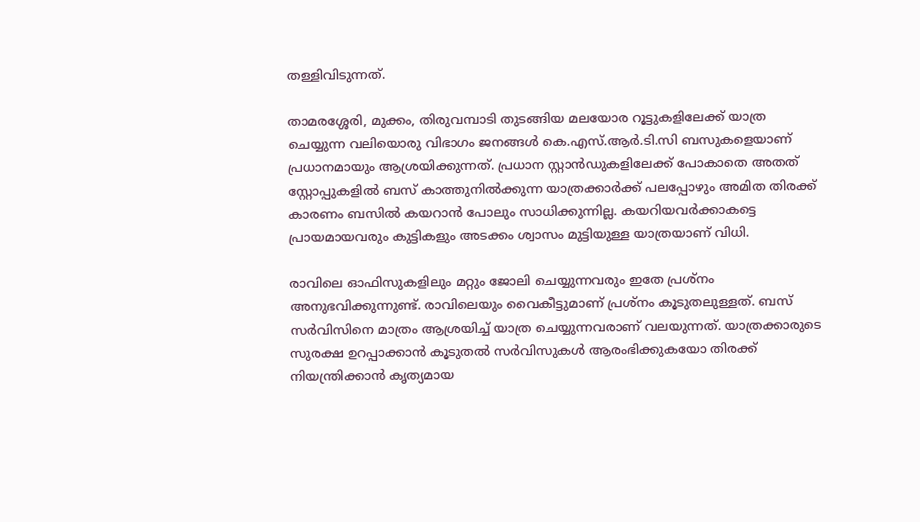തള്ളിവിടുന്നത്.

താമരശ്ശേരി, മുക്കം, തിരുവമ്പാടി തുടങ്ങിയ മലയോര റൂട്ടുകളിലേക്ക് യാത്ര ചെയ്യുന്ന വലിയൊരു വിഭാഗം ജനങ്ങള്‍ കെ.എസ്.ആർ.ടി.സി ബസുകളെയാണ് പ്രധാനമായും ആശ്രയിക്കുന്നത്. പ്രധാന സ്റ്റാൻഡുകളിലേക്ക് പോകാതെ അതത് സ്റ്റോപ്പുകളില്‍ ബസ് കാത്തുനില്‍ക്കുന്ന യാത്രക്കാർക്ക് പലപ്പോഴും അമിത തിരക്ക് കാരണം ബസില്‍ കയറാൻ പോലും സാധിക്കുന്നില്ല. കയറിയവർക്കാകട്ടെ പ്രായമായവരും കുട്ടികളും അടക്കം ശ്വാസം മുട്ടിയുള്ള യാത്രയാണ് വിധി.

രാവിലെ ഓഫിസുകളിലും മറ്റും ജോലി ചെയ്യുന്നവരും ഇതേ പ്രശ്നം അനുഭവിക്കുന്നുണ്ട്. രാവിലെയും വൈകീട്ടുമാണ് പ്രശ്നം കൂടുതലുള്ളത്. ബസ് സർവിസിനെ മാത്രം ആശ്രയിച്ച്‌ യാത്ര ചെയ്യുന്നവരാണ് വലയുന്നത്. യാത്രക്കാരുടെ സുരക്ഷ ഉറപ്പാക്കാൻ കൂടുതല്‍ സർവിസുകള്‍ ആരംഭിക്കുകയോ തിരക്ക് നിയന്ത്രിക്കാൻ കൃത്യമായ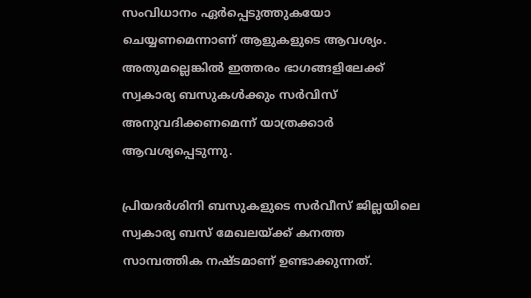സംവിധാനം ഏർപ്പെടുത്തുകയോ ചെയ്യണമെന്നാണ് ആളുകളുടെ ആവശ്യം. അതുമല്ലെങ്കില്‍ ഇത്തരം ഭാഗങ്ങളിലേക്ക് സ്വകാര്യ ബസുകള്‍ക്കും സർവിസ് അനുവദിക്കണമെന്ന് യാത്രക്കാർ ആവശ്യപ്പെടുന്നു.

പ്രിയദർശിനി ബസുകളുടെ സർവീസ് ജില്ലയിലെ സ്വകാര്യ ബസ് മേഖലയ്ക്ക് കനത്ത സാമ്പത്തിക നഷ്ടമാണ് ഉണ്ടാക്കുന്നത്.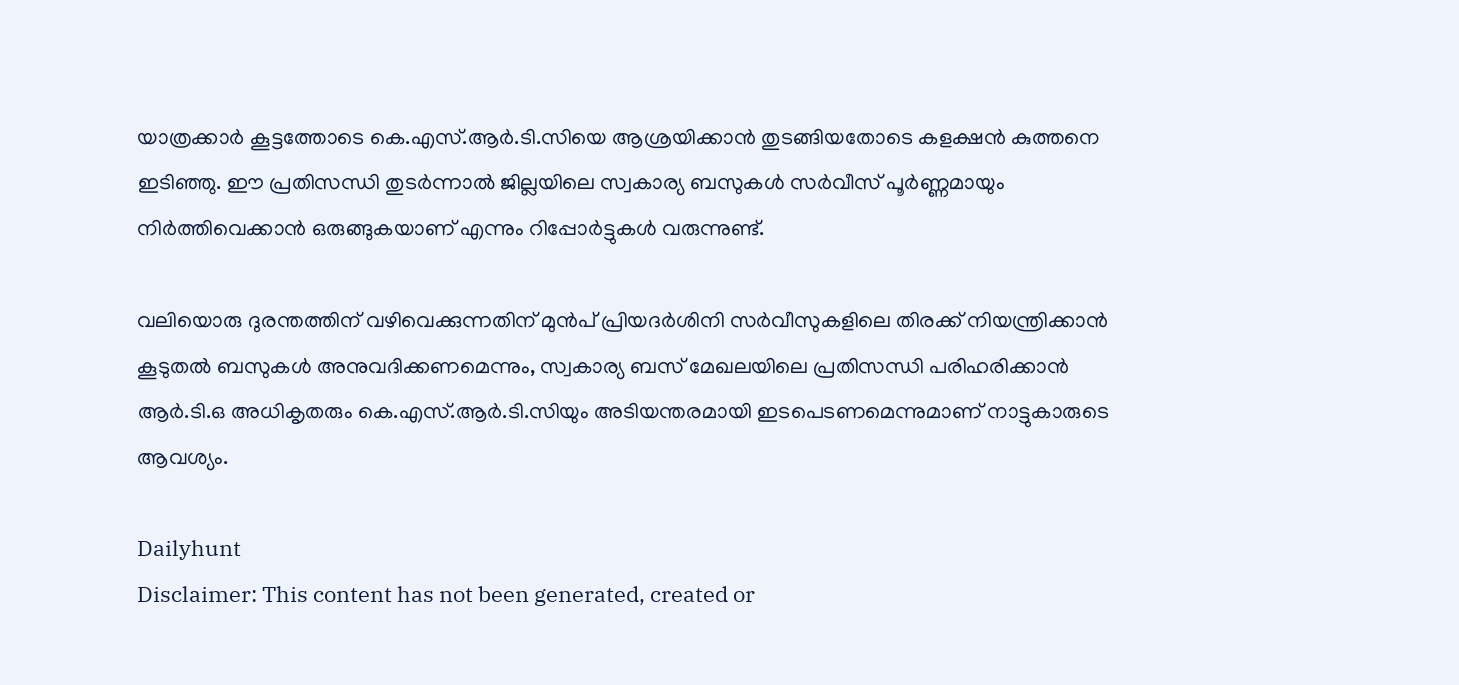യാത്രക്കാർ കൂട്ടത്തോടെ കെ.എസ്.ആർ.ടി.സിയെ ആശ്രയിക്കാൻ തുടങ്ങിയതോടെ കളക്ഷൻ കുത്തനെ ഇടിഞ്ഞു. ഈ പ്രതിസന്ധി തുടർന്നാല്‍ ജില്ലയിലെ സ്വകാര്യ ബസുകള്‍ സർവീസ് പൂർണ്ണമായും നിർത്തിവെക്കാൻ ഒരുങ്ങുകയാണ് എന്നും റിപ്പോർട്ടുകള്‍ വരുന്നുണ്ട്.

വലിയൊരു ദുരന്തത്തിന് വഴിവെക്കുന്നതിന് മുൻപ് പ്രിയദർശിനി സർവീസുകളിലെ തിരക്ക് നിയന്ത്രിക്കാൻ കൂടുതല്‍ ബസുകള്‍ അനുവദിക്കണമെന്നും, സ്വകാര്യ ബസ് മേഖലയിലെ പ്രതിസന്ധി പരിഹരിക്കാൻ ആർ.ടി.ഒ അധികൃതരും കെ.എസ്.ആർ.ടി.സിയും അടിയന്തരമായി ഇടപെടണമെന്നുമാണ് നാട്ടുകാരുടെ ആവശ്യം.

Dailyhunt
Disclaimer: This content has not been generated, created or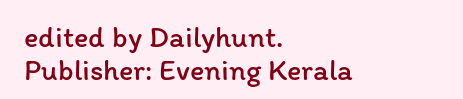edited by Dailyhunt. Publisher: Evening Kerala